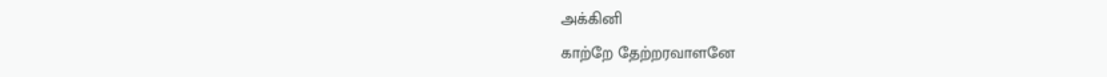அக்கினி
காற்றே தேற்றரவாளனே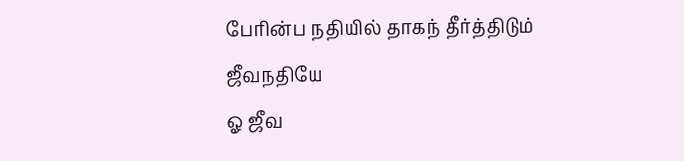பேரின்ப நதியில் தாகந் தீர்த்திடும்
ஜீவநதியே
ஓ ஜீவ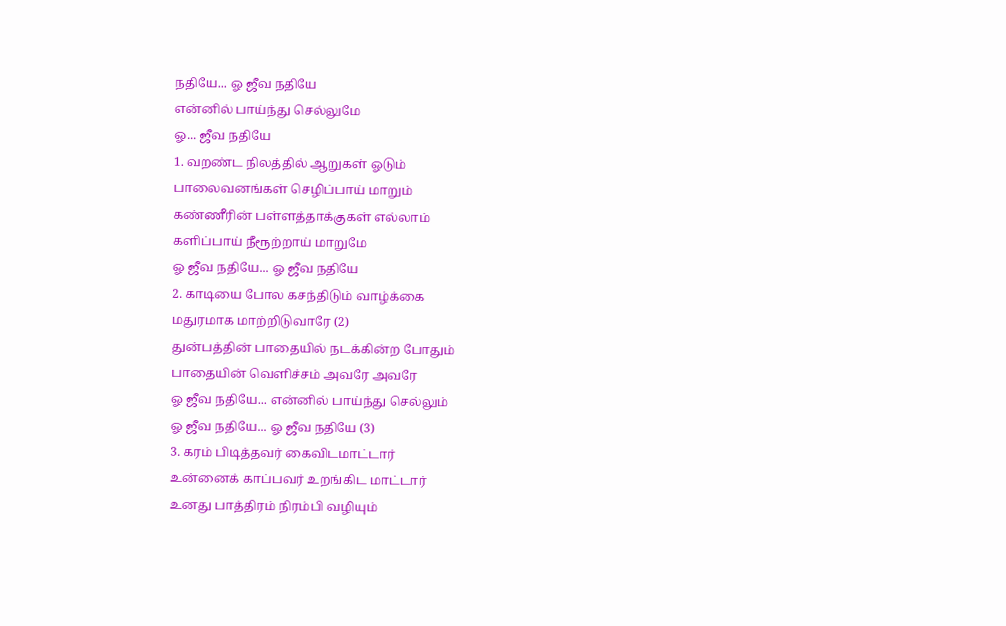நதியே... ஓ ஜீவ நதியே
என்னில் பாய்ந்து செல்லுமே
ஓ... ஜீவ நதியே
1. வறண்ட நிலத்தில் ஆறுகள் ஓடும்
பாலைவனங்கள் செழிப்பாய் மாறும்
கண்ணீரின் பள்ளத்தாக்குகள் எல்லாம்
களிப்பாய் நீரூற்றாய் மாறுமே
ஓ ஜீவ நதியே... ஓ ஜீவ நதியே
2. காடியை போல கசந்திடும் வாழ்க்கை
மதுரமாக மாற்றிடுவாரே (2)
துன்பத்தின் பாதையில் நடக்கின்ற போதும்
பாதையின் வெளிச்சம் அவரே அவரே
ஓ ஜீவ நதியே... என்னில் பாய்ந்து செல்லும்
ஓ ஜீவ நதியே... ஓ ஜீவ நதியே (3)
3. கரம் பிடித்தவர் கைவிடமாட்டார்
உன்னைக் காப்பவர் உறங்கிட மாட்டார்
உனது பாத்திரம் நிரம்பி வழியும்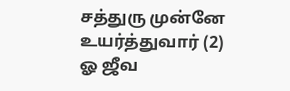சத்துரு முன்னே உயர்த்துவார் (2)
ஓ ஜீவ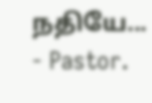நதியே...
- Pastor.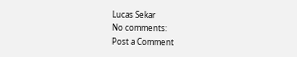Lucas Sekar
No comments:
Post a Comment